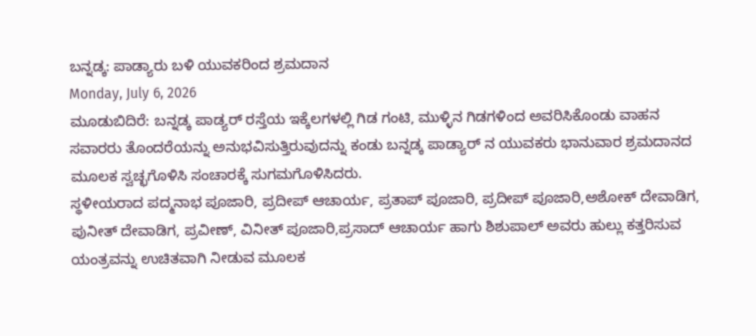ಬನ್ನಡ್ಕ: ಪಾಡ್ಯಾರು ಬಳಿ ಯುವಕರಿಂದ ಶ್ರಮದಾನ
Monday, July 6, 2026
ಮೂಡುಬಿದಿರೆ: ಬನ್ನಡ್ಕ ಪಾಡ್ಯರ್ ರಸ್ತೆಯ ಇಕ್ಕೆಲಗಳಲ್ಲಿ ಗಿಡ ಗಂಟಿ, ಮುಳ್ಳಿನ ಗಿಡಗಳಿಂದ ಅವರಿಸಿಕೊಂಡು ವಾಹನ ಸವಾರರು ತೊಂದರೆಯನ್ನು ಅನುಭವಿಸುತ್ತಿರುವುದನ್ನು ಕಂಡು ಬನ್ನಡ್ಕ ಪಾಡ್ಯಾರ್ ನ ಯುವಕರು ಭಾನುವಾರ ಶ್ರಮದಾನದ ಮೂಲಕ ಸ್ವಚ್ಛಗೊಳಿಸಿ ಸಂಚಾರಕ್ಕೆ ಸುಗಮಗೊಳಿಸಿದರು.
ಸ್ಥಳೀಯರಾದ ಪದ್ಮನಾಭ ಪೂಜಾರಿ, ಪ್ರದೀಪ್ ಆಚಾರ್ಯ, ಪ್ರತಾಪ್ ಪೂಜಾರಿ, ಪ್ರದೀಪ್ ಪೂಜಾರಿ,ಅಶೋಕ್ ದೇವಾಡಿಗ, ಪುನೀತ್ ದೇವಾಡಿಗ, ಪ್ರವೀಣ್, ವಿನೀತ್ ಪೂಜಾರಿ,ಪ್ರಸಾದ್ ಆಚಾರ್ಯ ಹಾಗು ಶಿಶುಪಾಲ್ ಅವರು ಹುಲ್ಲು ಕತ್ತರಿಸುವ ಯಂತ್ರವನ್ನು ಉಚಿತವಾಗಿ ನೀಡುವ ಮೂಲಕ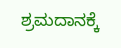ಶ್ರಮದಾನಕ್ಕೆ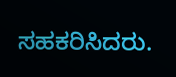ಸಹಕರಿಸಿದರು.